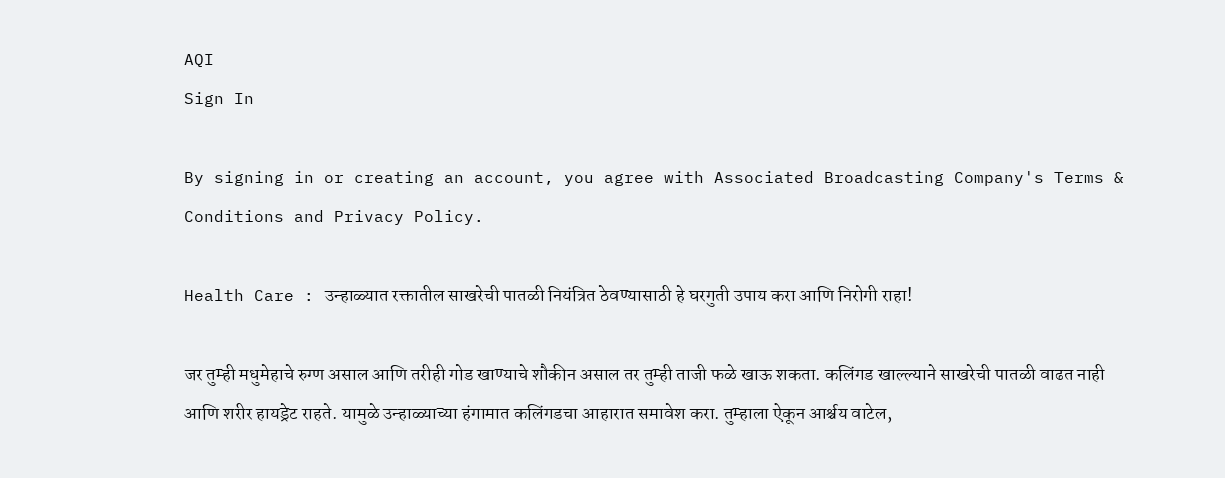AQI
Sign In

By signing in or creating an account, you agree with Associated Broadcasting Company's Terms & Conditions and Privacy Policy.

Health Care : उन्हाळ्यात रक्तातील साखरेची पातळी नियंत्रित ठेवण्यासाठी हे घरगुती उपाय करा आणि निरोगी राहा!

जर तुम्ही मधुमेहाचे रुग्ण असाल आणि तरीही गोड खाण्याचे शौकीन असाल तर तुम्ही ताजी फळे खाऊ शकता. कलिंगड खाल्ल्याने साखरेची पातळी वाढत नाही आणि शरीर हायड्रेट राहते. यामुळे उन्हाळ्याच्या हंगामात कलिंगडचा आहारात समावेश करा. तुम्हाला ऐकून आर्श्चय वाटेल,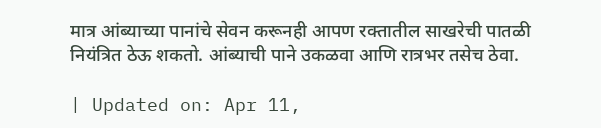मात्र आंब्याच्या पानांचे सेवन करूनही आपण रक्तातील साखरेची पातळी नियंत्रित ठेऊ शकतो. आंब्याची पाने उकळवा आणि रात्रभर तसेच ठेवा.

| Updated on: Apr 11,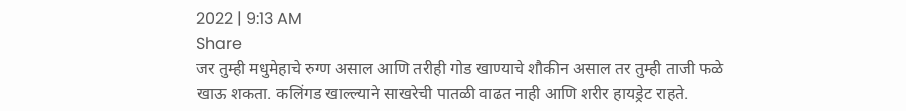2022 | 9:13 AM
Share
जर तुम्ही मधुमेहाचे रुग्ण असाल आणि तरीही गोड खाण्याचे शौकीन असाल तर तुम्ही ताजी फळे खाऊ शकता. कलिंगड खाल्ल्याने साखरेची पातळी वाढत नाही आणि शरीर हायड्रेट राहते.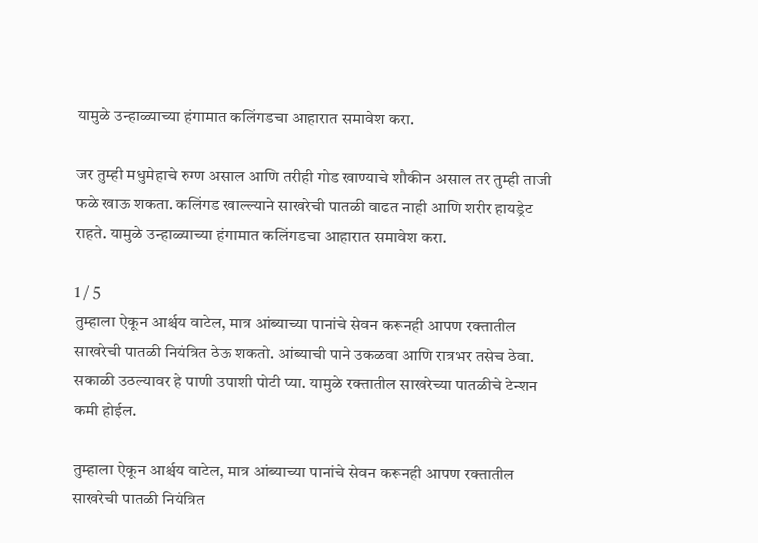यामुळे उन्हाळ्याच्या हंगामात कलिंगडचा आहारात समावेश करा.

जर तुम्ही मधुमेहाचे रुग्ण असाल आणि तरीही गोड खाण्याचे शौकीन असाल तर तुम्ही ताजी फळे खाऊ शकता. कलिंगड खाल्ल्याने साखरेची पातळी वाढत नाही आणि शरीर हायड्रेट राहते. यामुळे उन्हाळ्याच्या हंगामात कलिंगडचा आहारात समावेश करा.

1 / 5
तुम्हाला ऐकून आर्श्चय वाटेल, मात्र आंब्याच्या पानांचे सेवन करूनही आपण रक्तातील साखरेची पातळी नियंत्रित ठेऊ शकतो. आंब्याची पाने उकळवा आणि रात्रभर तसेच ठेवा. सकाळी उठल्यावर हे पाणी उपाशी पोटी प्या. यामुळे रक्तातील साखरेच्या पातळीचे टेन्शन कमी होईल.

तुम्हाला ऐकून आर्श्चय वाटेल, मात्र आंब्याच्या पानांचे सेवन करूनही आपण रक्तातील साखरेची पातळी नियंत्रित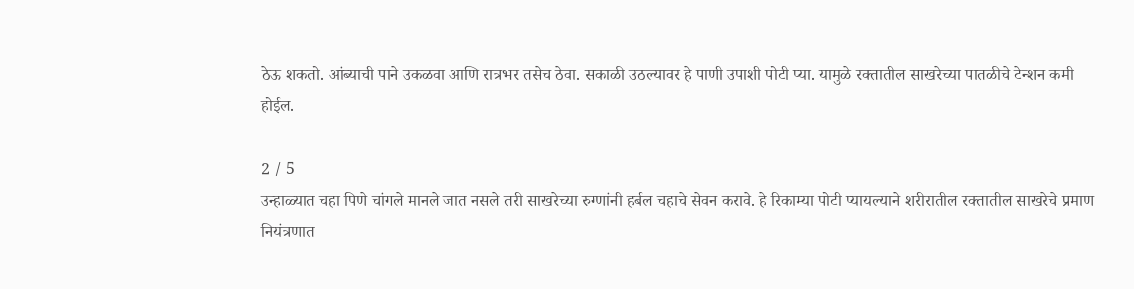ठेऊ शकतो. आंब्याची पाने उकळवा आणि रात्रभर तसेच ठेवा. सकाळी उठल्यावर हे पाणी उपाशी पोटी प्या. यामुळे रक्तातील साखरेच्या पातळीचे टेन्शन कमी होईल.

2 / 5
उन्हाळ्यात चहा पिणे चांगले मानले जात नसले तरी साखरेच्या रुग्णांनी हर्बल चहाचे सेवन करावे. हे रिकाम्या पोटी प्यायल्याने शरीरातील रक्तातील साखरेचे प्रमाण नियंत्रणात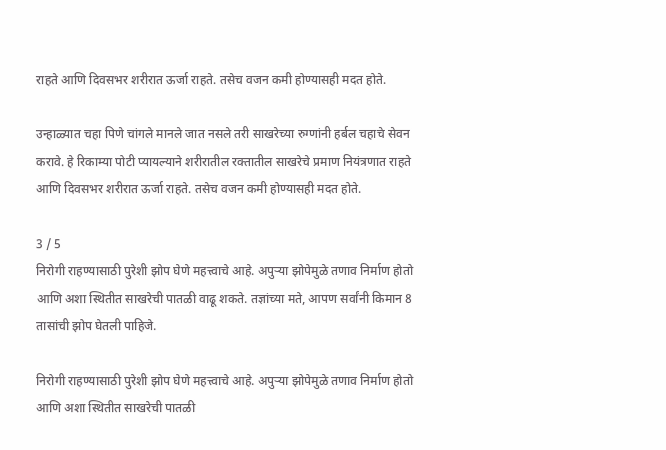राहते आणि दिवसभर शरीरात ऊर्जा राहते. तसेच वजन कमी होण्यासही मदत होते.

उन्हाळ्यात चहा पिणे चांगले मानले जात नसले तरी साखरेच्या रुग्णांनी हर्बल चहाचे सेवन करावे. हे रिकाम्या पोटी प्यायल्याने शरीरातील रक्तातील साखरेचे प्रमाण नियंत्रणात राहते आणि दिवसभर शरीरात ऊर्जा राहते. तसेच वजन कमी होण्यासही मदत होते.

3 / 5
निरोगी राहण्यासाठी पुरेशी झोप घेणे महत्त्वाचे आहे. अपुऱ्या झोपेमुळे तणाव निर्माण होतो आणि अशा स्थितीत साखरेची पातळी वाढू शकते. तज्ञांच्या मते, आपण सर्वांनी किमान 8 तासांची झोप घेतली पाहिजे.

निरोगी राहण्यासाठी पुरेशी झोप घेणे महत्त्वाचे आहे. अपुऱ्या झोपेमुळे तणाव निर्माण होतो आणि अशा स्थितीत साखरेची पातळी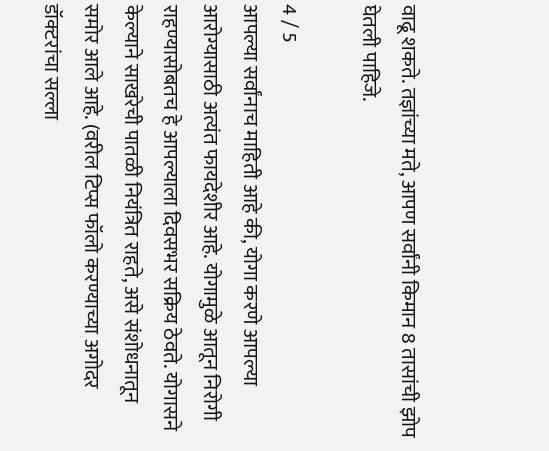वाढू शकते. तज्ञांच्या मते, आपण सर्वांनी किमान 8 तासांची झोप घेतली पाहिजे.

4 / 5
आपल्या सर्वांनाच माहिती आहे की, योगा करणे आपल्या आरोग्यासाठी अत्यंत फायदेशीर आहे. योगामुळे आतून निरोगी राहण्यासोबतच हे आपल्याला दिवसभर सक्रिय ठेवते. योगासने केल्याने साखरेची पातळी नियंत्रित राहते, असे संशोधनातून समोर आले आहे. (वरील टिप्स फॉलो करण्याच्या अगोदर डॉक्टरांचा सल्ला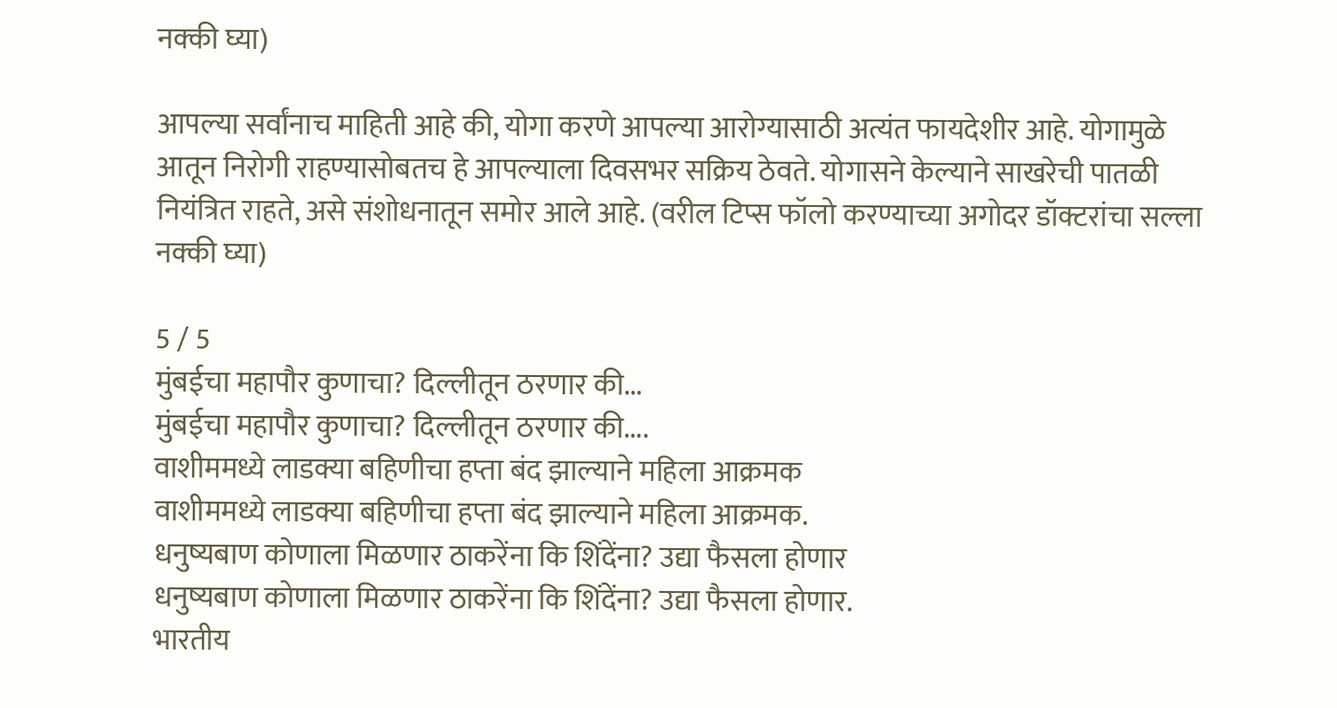नक्की घ्या)

आपल्या सर्वांनाच माहिती आहे की, योगा करणे आपल्या आरोग्यासाठी अत्यंत फायदेशीर आहे. योगामुळे आतून निरोगी राहण्यासोबतच हे आपल्याला दिवसभर सक्रिय ठेवते. योगासने केल्याने साखरेची पातळी नियंत्रित राहते, असे संशोधनातून समोर आले आहे. (वरील टिप्स फॉलो करण्याच्या अगोदर डॉक्टरांचा सल्ला नक्की घ्या)

5 / 5
मुंबईचा महापौर कुणाचा? दिल्लीतून ठरणार की...
मुंबईचा महापौर कुणाचा? दिल्लीतून ठरणार की....
वाशीममध्ये लाडक्या बहिणीचा हप्ता बंद झाल्याने महिला आक्रमक
वाशीममध्ये लाडक्या बहिणीचा हप्ता बंद झाल्याने महिला आक्रमक.
धनुष्यबाण कोणाला मिळणार ठाकरेंना कि शिंदेंना? उद्या फैसला होणार
धनुष्यबाण कोणाला मिळणार ठाकरेंना कि शिंदेंना? उद्या फैसला होणार.
भारतीय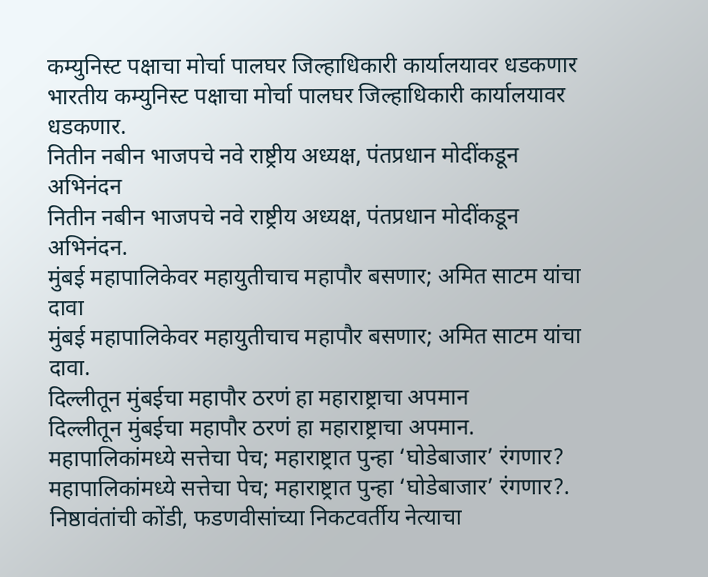कम्युनिस्ट पक्षाचा मोर्चा पालघर जिल्हाधिकारी कार्यालयावर धडकणार
भारतीय कम्युनिस्ट पक्षाचा मोर्चा पालघर जिल्हाधिकारी कार्यालयावर धडकणार.
नितीन नबीन भाजपचे नवे राष्ट्रीय अध्यक्ष, पंतप्रधान मोदींकडून अभिनंदन
नितीन नबीन भाजपचे नवे राष्ट्रीय अध्यक्ष, पंतप्रधान मोदींकडून अभिनंदन.
मुंबई महापालिकेवर महायुतीचाच महापौर बसणार; अमित साटम यांचा दावा
मुंबई महापालिकेवर महायुतीचाच महापौर बसणार; अमित साटम यांचा दावा.
दिल्लीतून मुंबईचा महापौर ठरणं हा महाराष्ट्राचा अपमान
दिल्लीतून मुंबईचा महापौर ठरणं हा महाराष्ट्राचा अपमान.
महापालिकांमध्ये सत्तेचा पेच; महाराष्ट्रात पुन्हा ‘घोडेबाजार’ रंगणार?
महापालिकांमध्ये सत्तेचा पेच; महाराष्ट्रात पुन्हा ‘घोडेबाजार’ रंगणार?.
निष्ठावंतांची कोंडी, फडणवीसांच्या निकटवर्तीय नेत्याचा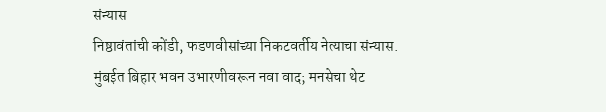संन्यास
निष्ठावंतांची कोंडी, फडणवीसांच्या निकटवर्तीय नेत्याचा संन्यास.
मुंबईत बिहार भवन उभारणीवरून नवा वाद; मनसेचा थेट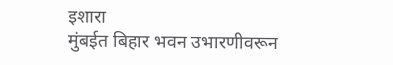इशारा
मुंबईत बिहार भवन उभारणीवरून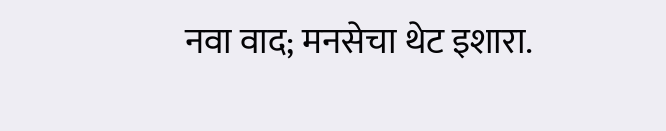नवा वाद; मनसेचा थेट इशारा.